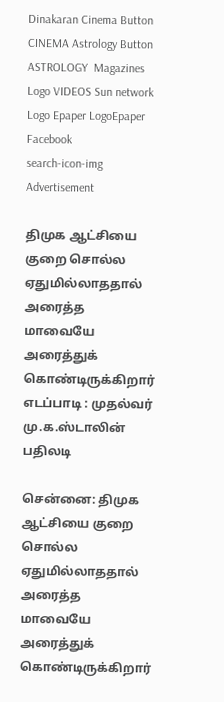Dinakaran Cinema Button CINEMA Astrology Button ASTROLOGY  Magazines Logo VIDEOS Sun network Logo Epaper LogoEpaper Facebook
search-icon-img
Advertisement

திமுக ஆட்சியை குறை சொல்ல ஏதுமில்லாததால் அரைத்த மாவையே அரைத்துக் கொண்டிருக்கிறார் எடப்பாடி : முதல்வர் மு.க.ஸ்டாலின் பதிலடி

சென்னை: திமுக ஆட்சியை குறை சொல்ல ஏதுமில்லாததால் அரைத்த மாவையே அரைத்துக் கொண்டிருக்கிறார்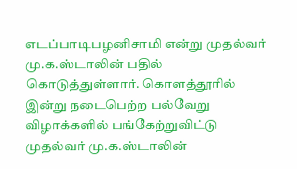எடப்பாடிபழனிசாமி என்று முதல்வர் மு.க.ஸ்டாலின் பதில் கொடுத்துள்ளார். கொளத்தூரில் இன்று நடைபெற்ற பல்வேறு விழாக்களில் பங்கேற்றுவிட்டு முதல்வர் மு.க.ஸ்டாலின்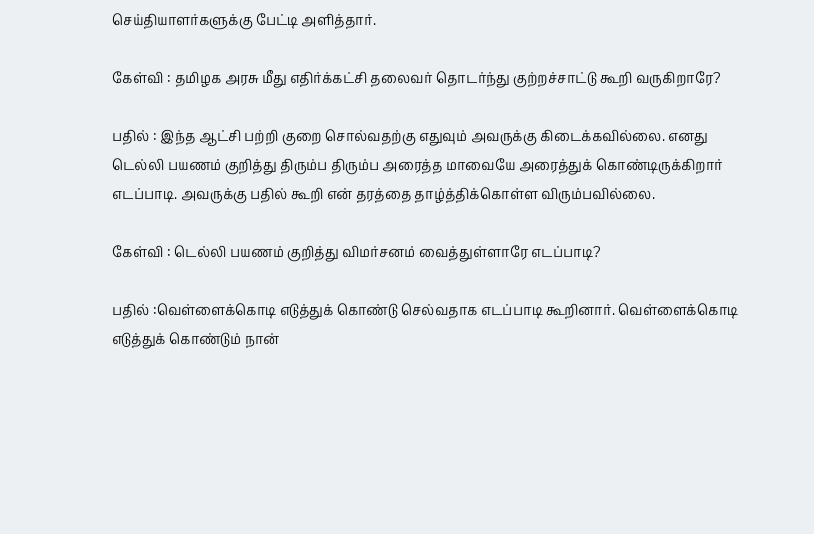செய்தியாளர்களுக்கு பேட்டி அளித்தார்.

கேள்வி : தமிழக அரசு மீது எதிர்க்கட்சி தலைவர் தொடர்ந்து குற்றச்சாட்டு கூறி வருகிறாரே?

பதில் : இந்த ஆட்சி பற்றி குறை சொல்வதற்கு எதுவும் அவருக்கு கிடைக்கவில்லை. எனது டெல்லி பயணம் குறித்து திரும்ப திரும்ப அரைத்த மாவையே அரைத்துக் கொண்டிருக்கிறார் எடப்பாடி. அவருக்கு பதில் கூறி என் தரத்தை தாழ்த்திக்கொள்ள விரும்பவில்லை.

கேள்வி : டெல்லி பயணம் குறித்து விமர்சனம் வைத்துள்ளாரே எடப்பாடி?

பதில் :வெள்ளைக்கொடி எடுத்துக் கொண்டு செல்வதாக எடப்பாடி கூறினார். வெள்ளைக்கொடி எடுத்துக் கொண்டும் நான்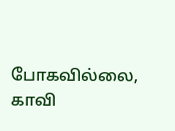போகவில்லை, காவி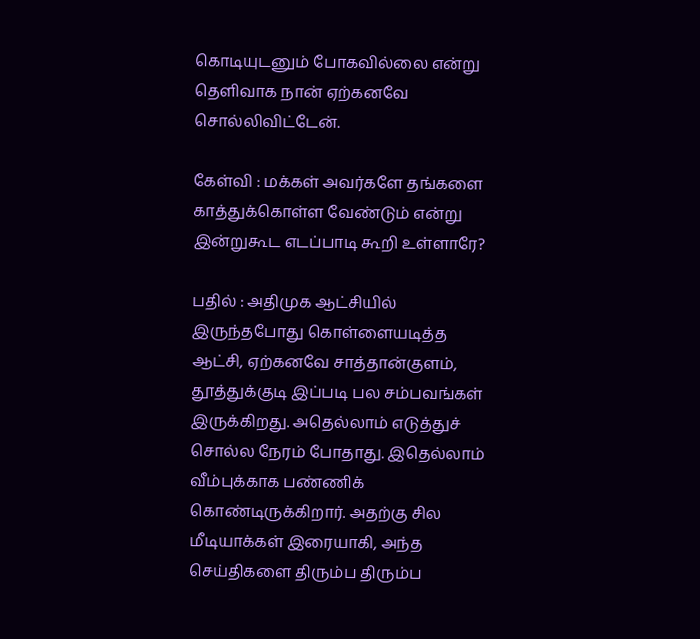கொடியுடனும் போகவில்லை என்று தெளிவாக நான் ஏற்கனவே சொல்லிவிட்டேன்.

கேள்வி : மக்கள் அவர்களே தங்களை காத்துக்கொள்ள வேண்டும் என்று இன்றுகூட எடப்பாடி கூறி உள்ளாரே?

பதில் : அதிமுக ஆட்சியில் இருந்தபோது கொள்ளையடித்த ஆட்சி, ஏற்கனவே சாத்தான்குளம், தூத்துக்குடி இப்படி பல சம்பவங்கள் இருக்கிறது. அதெல்லாம் எடுத்துச் சொல்ல நேரம் போதாது. இதெல்லாம் வீம்புக்காக பண்ணிக் கொண்டிருக்கிறார். அதற்கு சில மீடியாக்கள் இரையாகி, அந்த செய்திகளை திரும்ப திரும்ப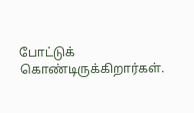போட்டுக் கொண்டிருக்கிறார்கள்.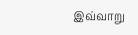இவ்வாறு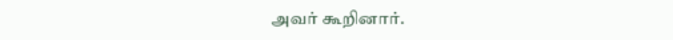அவர் கூறினார்.